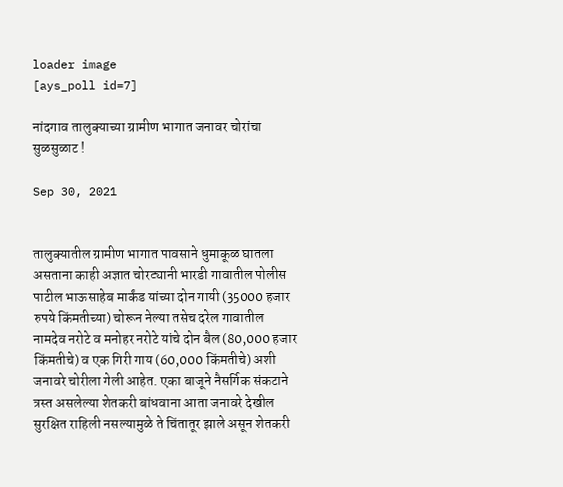loader image
[ays_poll id=7]

नांदगाव तालुक्याच्या ग्रामीण भागात जनावर चोरांचा सुळसुळाट !

Sep 30, 2021


तालुक्यातील ग्रामीण भागात पावसाने धुमाकूळ घातला असताना काही अज्ञात चोरट्यानी भारडी गावातील पोलीस पाटील भाऊसाहेब मार्कंड यांच्या दोन गायी (35000 हजार रुपये किंमतीच्या) चोरून नेल्या तसेच दरेल गावातील नामदेव नरोटे व मनोहर नरोटे यांचे दोन बैल (80,000 हजार किंमतीचे) व एक गिरी गाय (60,000 किंमतीचे) अशी जनावरे चोरीला गेली आहेत. एका बाजूने नैसर्गिक संकटाने त्रस्त असलेल्या शेतकरी बांधवाना आता जनावरे देखील सुरक्षित राहिली नसल्यामुळे ते चिंतातूर झाले असून शेतकरी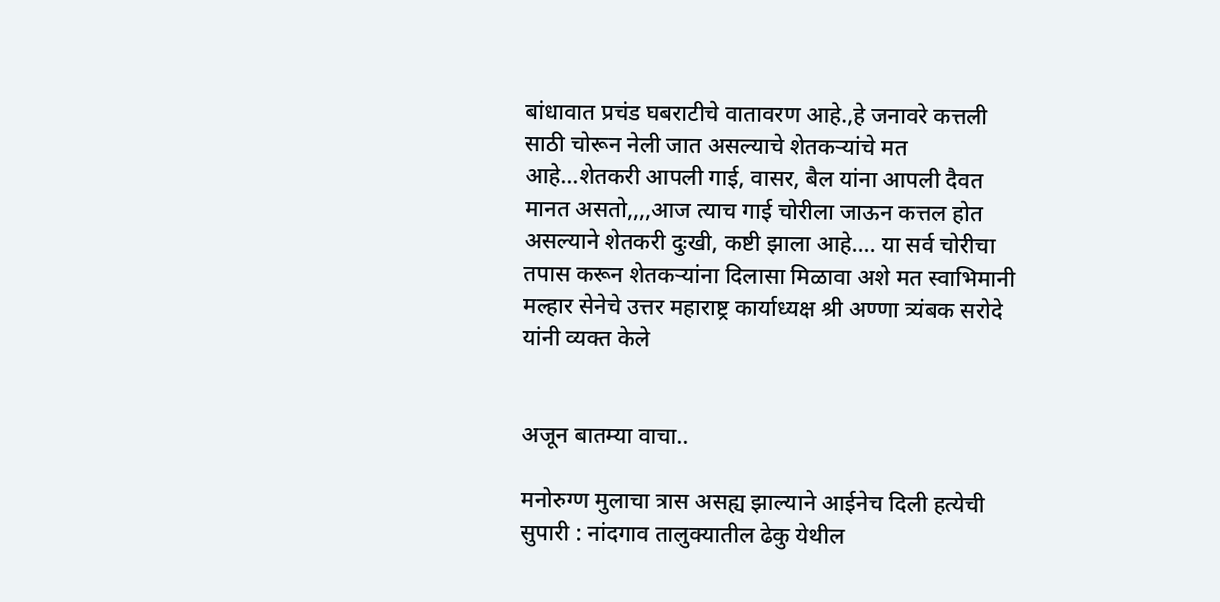बांधावात प्रचंड घबराटीचे वातावरण आहे.,हे जनावरे कत्तली साठी चोरून नेली जात असल्याचे शेतकऱ्यांचे मत आहे…शेतकरी आपली गाई, वासर, बैल यांना आपली दैवत मानत असतो,,,,आज त्याच गाई चोरीला जाऊन कत्तल होत असल्याने शेतकरी दुःखी, कष्टी झाला आहे…. या सर्व चोरीचा तपास करून शेतकऱ्यांना दिलासा मिळावा अशे मत स्वाभिमानी मल्हार सेनेचे उत्तर महाराष्ट्र कार्याध्यक्ष श्री अण्णा त्र्यंबक सरोदे यांनी व्यक्त केले


अजून बातम्या वाचा..

मनोरुग्ण मुलाचा त्रास असह्य झाल्याने आईनेच दिली हत्येची सुपारी : नांदगाव तालुक्यातील ढेकु येथील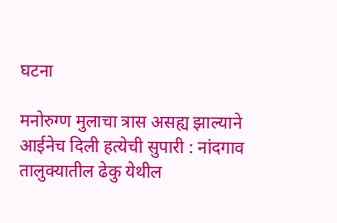घटना

मनोरुग्ण मुलाचा त्रास असह्य झाल्याने आईनेच दिली हत्येची सुपारी : नांदगाव तालुक्यातील ढेकु येथील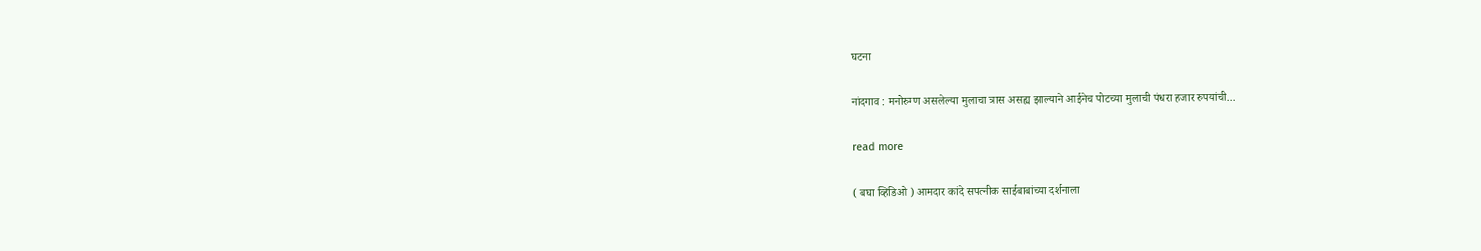घटना

नांदगाव : मनोरुग्ण असलेल्या मुलाचा त्रास असह्य झाल्याने आईनेच पोटच्या मुलाची पंधरा हजार रुपयांची...

read more

( बघा व्हिडिओ ) आमदार कांदे सपत्नीक साईबाबांच्या दर्शनाला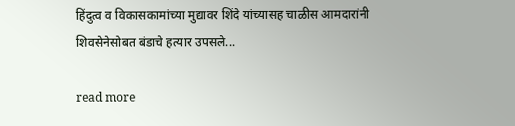हिंदुत्व व विकासकामांच्या मुद्यावर शिंदे यांच्यासह चाळीस आमदारांनी शिवसेनेसोबत बंडाचे हत्यार उपसले...

read more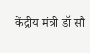केंद्रीय मंत्री डॉ सौ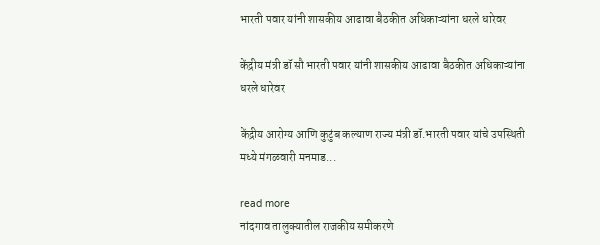भारती पवार यांनी शासकीय आढावा बैठकीत अधिकाऱ्यांना धरले धारेवर

केंद्रीय मंत्री डॉ सौ भारती पवार यांनी शासकीय आढावा बैठकीत अधिकाऱ्यांना धरले धारेवर

केंद्रीय आरोग्य आणि कुटुंब कल्याण राज्य मंत्री डॉ.भारती पवार यांचे उपस्थिती मध्ये मंगळवारी मनमाड...

read more
नांदगाव तालुक्यातील राजकीय समीकरणे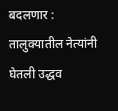बदलणार : तालुक्यातील नेत्यांनी घेतली उद्धव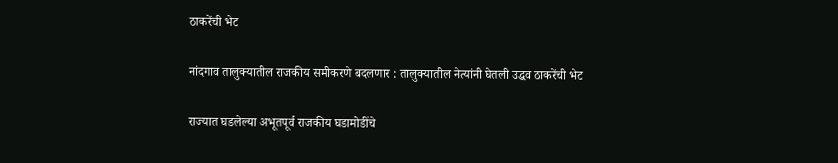ठाकरेंची भेट

नांदगाव तालुक्यातील राजकीय समीकरणे बदलणार : तालुक्यातील नेत्यांनी घेतली उद्धव ठाकरेंची भेट

राज्यात घडलेल्या अभूतपूर्व राजकीय घडामोडींचे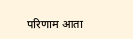परिणाम आता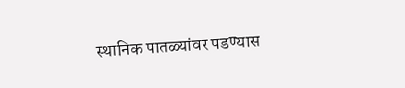स्थानिक पातळ्यांवर पडण्यास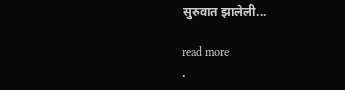सुरुवात झालेली...

read more
.